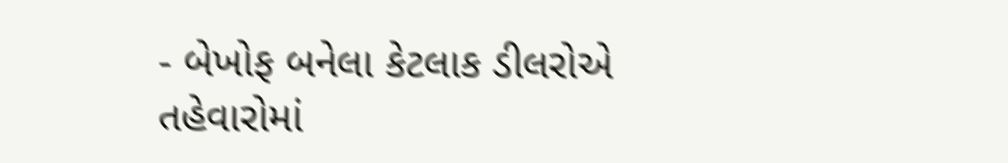- બેખોફ બનેલા કેટલાક ડીલરોએ તહેવારોમાં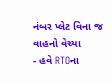નંબર પ્લેટ વિના જ વાહનો વેચ્યા
- હવે RTOના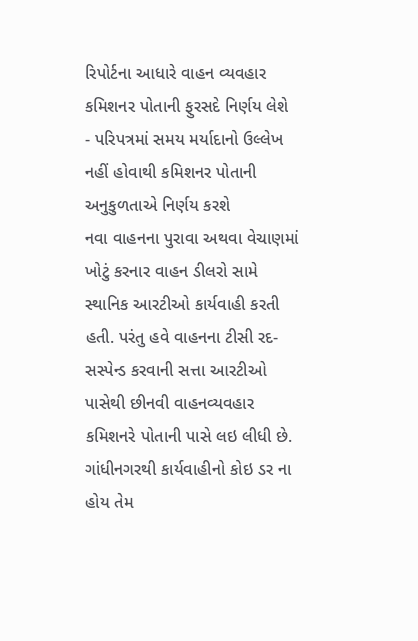રિપોર્ટના આધારે વાહન વ્યવહાર કમિશનર પોતાની ફુરસદે નિર્ણય લેશે
- પરિપત્રમાં સમય મર્યાદાનો ઉલ્લેખ નહીં હોવાથી કમિશનર પોતાની અનુકુળતાએ નિર્ણય કરશે
નવા વાહનના પુરાવા અથવા વેચાણમાં ખોટું કરનાર વાહન ડીલરો સામે સ્થાનિક આરટીઓ કાર્યવાહી કરતી હતી. પરંતુ હવે વાહનના ટીસી રદ-સસ્પેન્ડ કરવાની સત્તા આરટીઓ પાસેથી છીનવી વાહનવ્યવહાર કમિશનરે પોતાની પાસે લઇ લીધી છે. ગાંધીનગરથી કાર્યવાહીનો કોઇ ડર ના હોય તેમ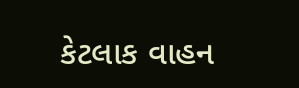કેટલાક વાહન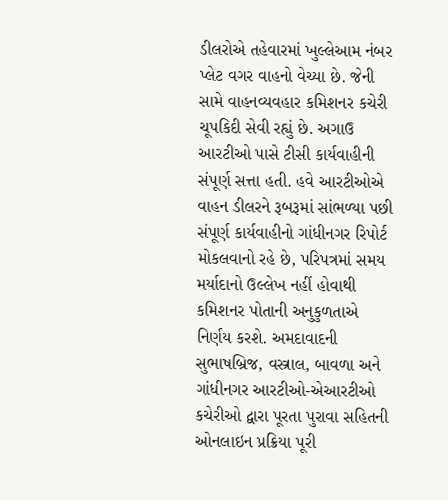ડીલરોએ તહેવારમાં ખુલ્લેઆમ નંબર પ્લેટ વગર વાહનો વેચ્યા છે. જેની સામે વાહનવ્યવહાર કમિશનર કચેરી ચૂપકિદી સેવી રહ્યું છે. અગાઉ આરટીઓ પાસે ટીસી કાર્યવાહીની સંપૂર્ણ સત્તા હતી. હવે આરટીઓએ વાહન ડીલરને રૂબરૂમાં સાંભળ્યા પછી સંપૂર્ણ કાર્યવાહીનો ગાંધીનગર રિપોર્ટ મોકલવાનો રહે છે, પરિપત્રમાં સમય મર્યાદાનો ઉલ્લેખ નહીં હોવાથી કમિશનર પોતાની અનુકુળતાએ નિર્ણય કરશે. અમદાવાદની સુભાષબ્રિજ, વસ્ત્રાલ, બાવળા અને ગાંધીનગર આરટીઓ-એઆરટીઓ કચેરીઓ દ્વારા પૂરતા પુરાવા સહિતની ઓનલાઇન પ્રક્રિયા પૂરી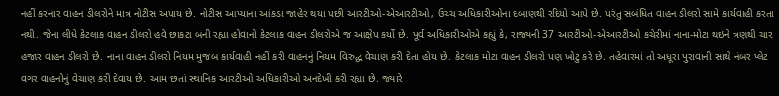નહીં કરનાર વાહન ડીલરોને માત્ર નોટીસ અપાય છે. નોટીસ આપ્યાના આંકડા જાહેર થયા પછી આરટીઓ-એઆરટીઓ, ઉચ્ચ અધિકારીઓના દબાણથી રદિયો આપે છે. પરંતુ સબંધિત વાહન ડીલરો સામે કાર્યવાહી કરતા નથી. જેના લીધે કેટલાક વાહન ડીલરો હવે છાકટા બની રહ્યા હોવાનો કેટલાક વાહન ડીલરોએ જ આક્ષેપ કર્યો છે. પૂર્વ અધિકારીઓએ કહ્યું કે, રાજ્યની 37 આરટીઓ-એઆરટીઓ કચેરીમાં નાના-મોટા થઇને ત્રણથી ચાર હજાર વાહન ડીલરો છે. નાના વાહન ડીલરો નિયમ મુજબ કાર્યવાહી નહીં કરી વાહનનું નિયમ વિરુદ્ધ વેચાણ કરી દેતા હોય છે. કેટલાક મોટા વાહન ડીલરો પણ ખોટુ કરે છે. તહેવારમાં તો અધૂરા પુરાવાની સાથે નંબર પ્લેટ વગર વાહનોનું વેચાણ કરી દેવાય છે. આમ છતાં સ્થાનિક આરટીઓ અધિકારીઓ અનદેખી કરી રહ્યા છે. જ્યારે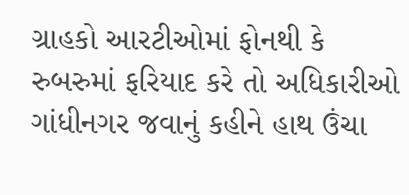ગ્રાહકો આરટીઓમાં ફોનથી કે રુબરુમાં ફરિયાદ કરે તો અધિકારીઓ ગાંધીનગર જવાનું કહીને હાથ ઉંચા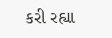કરી રહ્યા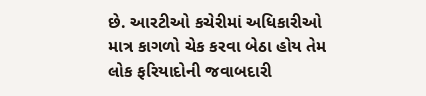છે. આરટીઓ કચેરીમાં અધિકારીઓ માત્ર કાગળો ચેક કરવા બેઠા હોય તેમ લોક ફરિયાદોની જવાબદારી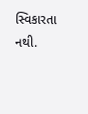સ્વિકારતા નથી.